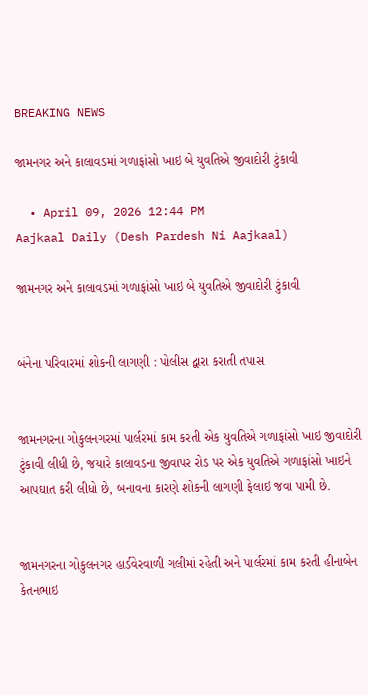BREAKING NEWS

જામનગર અને કાલાવડમાં ગળાફાંસો ખાઇ બે યુવતિએ જીવાદોરી ટુંકાવી

  • April 09, 2026 12:44 PM
Aajkaal Daily (Desh Pardesh Ni Aajkaal)

જામનગર અને કાલાવડમાં ગળાફાંસો ખાઇ બે યુવતિએ જીવાદોરી ટુંકાવી


બંનેના પરિવારમાં શોકની લાગણી : પોલીસ દ્વારા કરાતી તપાસ


જામનગરના ગોકુલનગરમાં પાર્લરમાં કામ કરતી એક યુવતિએ ગળાફાંસો ખાઇ જીવાદોરી ટુંકાવી લીધી છે, જયારે કાલાવડના જીવાપર રોડ પર એક યુવતિએ ગળાફાંસો ખાઇને આપઘાત કરી લીધો છે, બનાવના કારણે શોકની લાગણી ફેલાઇ જવા પામી છે.


જામનગરના ગોકુલનગર હાર્ડવેરવાળી ગલીમાં રહેતી અને પાર્લરમાં કામ કરતી હીનાબેન કેતનભાઇ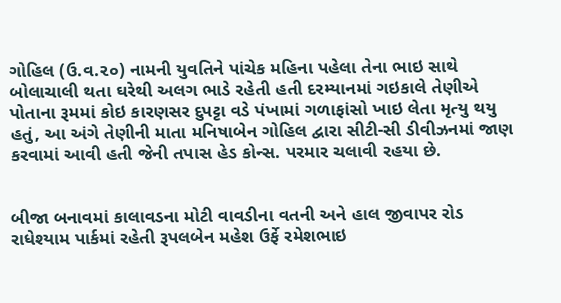ગોહિલ (ઉ.વ.૨૦) નામની યુવતિને પાંચેક મહિના પહેલા તેના ભાઇ સાથે બોલાચાલી થતા ઘરેથી અલગ ભાડે રહેતી હતી દરમ્યાનમાં ગઇકાલે તેણીએ પોતાના રૂમમાં કોઇ કારણસર દુપટ્ટા વડે પંખામાં ગળાફાંસો ખાઇ લેતા મૃત્યુ થયુ હતું, આ અંગે તેણીની માતા મનિષાબેન ગોહિલ દ્વારા સીટી-સી ડીવીઝનમાં જાણ કરવામાં આવી હતી જેની તપાસ હેડ કોન્સ. પરમાર ચલાવી રહયા છે.


બીજા બનાવમાં કાલાવડના મોટી વાવડીના વતની અને હાલ જીવાપર રોડ રાધેશ્યામ પાર્કમાં રહેતી રૂપલબેન મહેશ ઉર્ફે રમેશભાઇ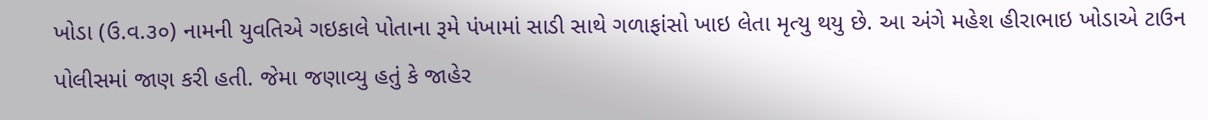ખોડા (ઉ.વ.૩૦) નામની યુવતિએ ગઇકાલે પોતાના રૂમે પંખામાં સાડી સાથે ગળાફાંસો ખાઇ લેતા મૃત્યુ થયુ છે. આ અંગે મહેશ હીરાભાઇ ખોડાએ ટાઉન પોલીસમાં જાણ કરી હતી. જેમા જણાવ્યુ હતું કે જાહેર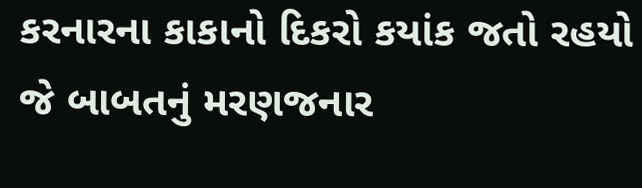કરનારના કાકાનો દિકરો કયાંક જતો રહયો જે બાબતનું મરણજનાર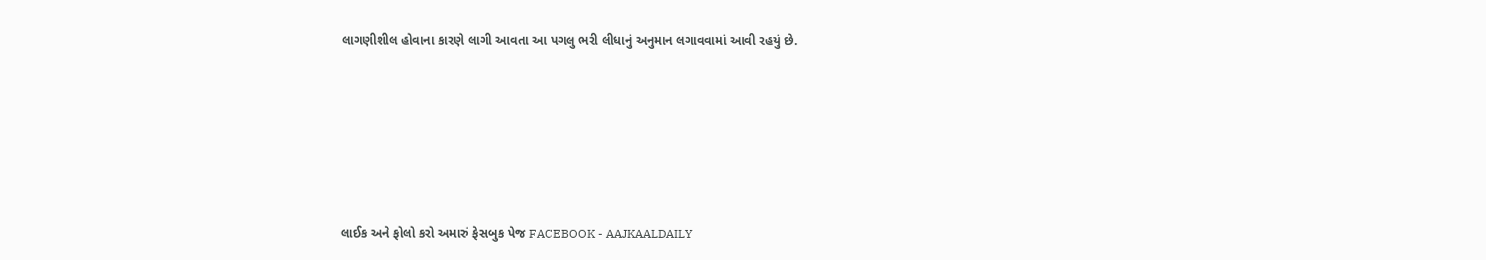લાગણીશીલ હોવાના કારણે લાગી આવતા આ પગલુ ભરી લીધાનું અનુમાન લગાવવામાં આવી રહયું છે.






લાઈક અને ફોલો કરો અમારું ફેસબુક પેજ FACEBOOK - AAJKAALDAILY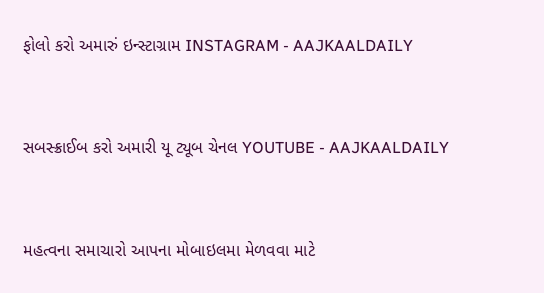ફોલો કરો અમારું ઇન્સ્ટાગ્રામ INSTAGRAM - AAJKAALDAILY


સબસ્ક્રાઈબ કરો અમારી યૂ ટ્યૂબ ચેનલ YOUTUBE - AAJKAALDAILY


મહત્વના સમાચારો આપના મોબાઇલમા મેળવવા માટે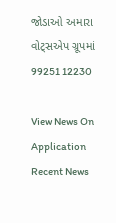જોડાઓ અમારા વોટ્સએપ ગ્રૂપમાં  99251 12230

View News On Application
Recent News